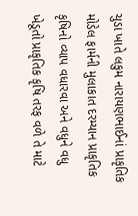ચુડા ખાતે લકુમ નારાયણભાઈનાં પ્રાકૃતિક મોડેલ ફાર્મની મુલાકાત દરમ્યાન પ્રાકૃતિક કૃષિનો વ્યાપ વધારવા અને વધુને વધુ ખેડૂતો પ્રાકૃતિક કૃષિ તરફ વળે તે માટે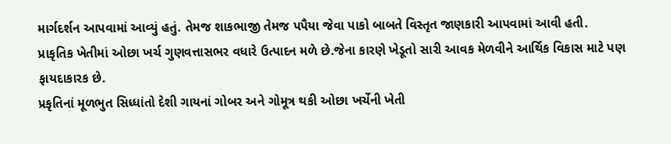માર્ગદર્શન આપવામાં આવ્યું હતું. તેમજ શાકભાજી તેમજ પપૈયા જેવા પાકો બાબતે વિસ્તૃત જાણકારી આપવામાં આવી હતી.
પ્રાકૃતિક ખેતીમાં ઓછા ખર્ચ ગુણવત્તાસભર વધારે ઉત્પાદન મળે છે.જેના કારણે ખેડૂતો સારી આવક મેળવીને આર્થિક વિકાસ માટે પણ ફાયદાકારક છે.
પ્રકૃતિનાં મૂળભુત સિધ્ધાંતો દેશી ગાયનાં ગોબર અને ગોમૂત્ર થકી ઓછા ખર્ચેની ખેતી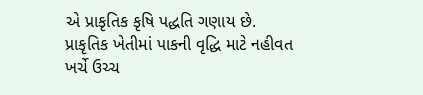એ પ્રાકૃતિક કૃષિ પદ્ધતિ ગણાય છે.
પ્રાકૃતિક ખેતીમાં પાકની વૃદ્ધિ માટે નહીવત ખર્ચે ઉચ્ચ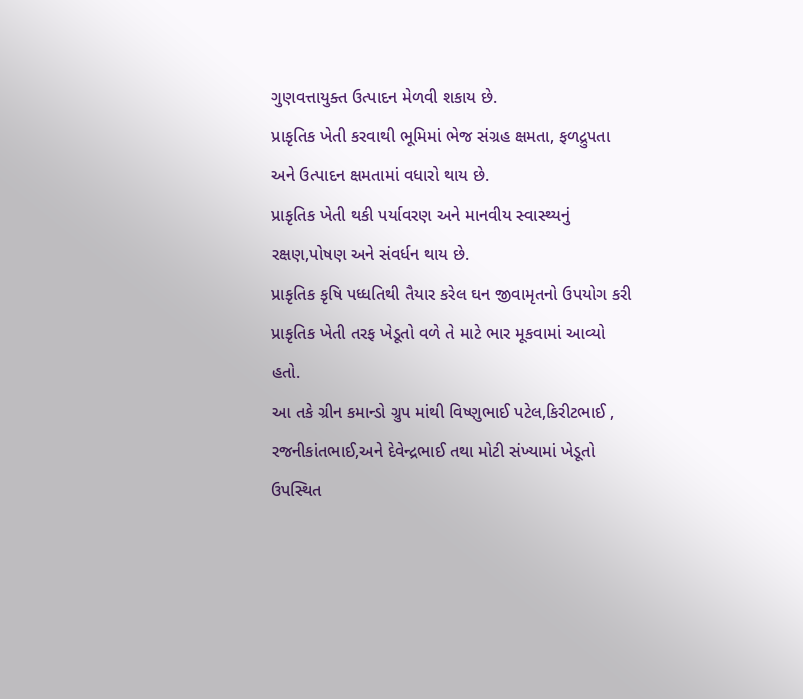ગુણવત્તાયુક્ત ઉત્પાદન મેળવી શકાય છે.
પ્રાકૃતિક ખેતી કરવાથી ભૂમિમાં ભેજ સંગ્રહ ક્ષમતા, ફળદ્રુપતા અને ઉત્પાદન ક્ષમતામાં વધારો થાય છે.
પ્રાકૃતિક ખેતી થકી પર્યાવરણ અને માનવીય સ્વાસ્થ્યનું રક્ષણ,પોષણ અને સંવર્ધન થાય છે.
પ્રાકૃતિક કૃષિ પધ્ધતિથી તૈયાર કરેલ ઘન જીવામૃતનો ઉપયોગ કરી પ્રાકૃતિક ખેતી તરફ ખેડૂતો વળે તે માટે ભાર મૂકવામાં આવ્યો હતો.
આ તકે ગ્રીન કમાન્ડો ગ્રુપ માંથી વિષ્ણુભાઈ પટેલ,કિરીટભાઈ , રજનીકાંતભાઈ,અને દેવેન્દ્રભાઈ તથા મોટી સંખ્યામાં ખેડૂતો ઉપસ્થિત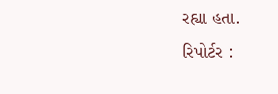રહ્યા હતા.
રિપોર્ટર :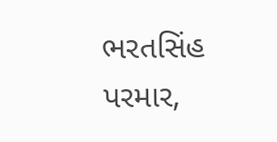ભરતસિંહ પરમાર,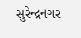સુરેન્દ્રનગર